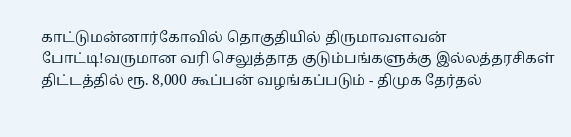காட்டுமன்னார்கோவில் தொகுதியில் திருமாவளவன் போட்டி!வருமான வரி செலுத்தாத குடும்பங்களுக்கு இல்லத்தரசிகள் திட்டத்தில் ரூ. 8,000 கூப்பன் வழங்கப்படும் - திமுக தேர்தல்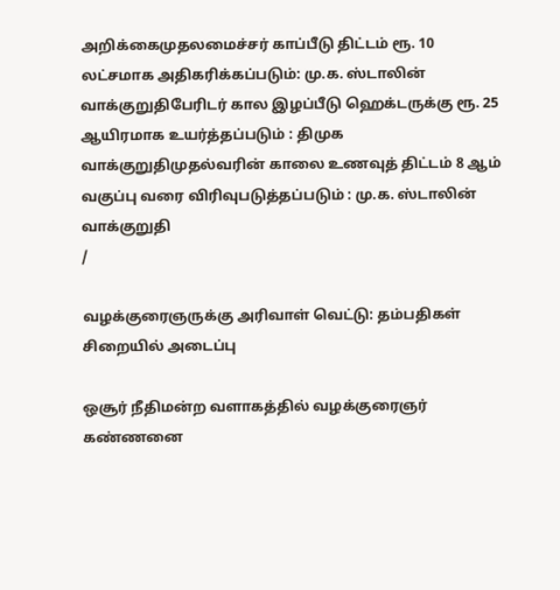அறிக்கைமுதலமைச்சர் காப்பீடு திட்டம் ரூ. 10 லட்சமாக அதிகரிக்கப்படும்: மு.க. ஸ்டாலின் வாக்குறுதிபேரிடர் கால இழப்பீடு ஹெக்டருக்கு ரூ. 25 ஆயிரமாக உயர்த்தப்படும் : திமுக வாக்குறுதிமுதல்வரின் காலை உணவுத் திட்டம் 8 ஆம் வகுப்பு வரை விரிவுபடுத்தப்படும் : மு.க. ஸ்டாலின் வாக்குறுதி
/

வழக்குரைஞருக்கு அரிவாள் வெட்டு: தம்பதிகள் சிறையில் அடைப்பு

ஒசூர் நீதிமன்ற வளாகத்தில் வழக்குரைஞர் கண்ணனை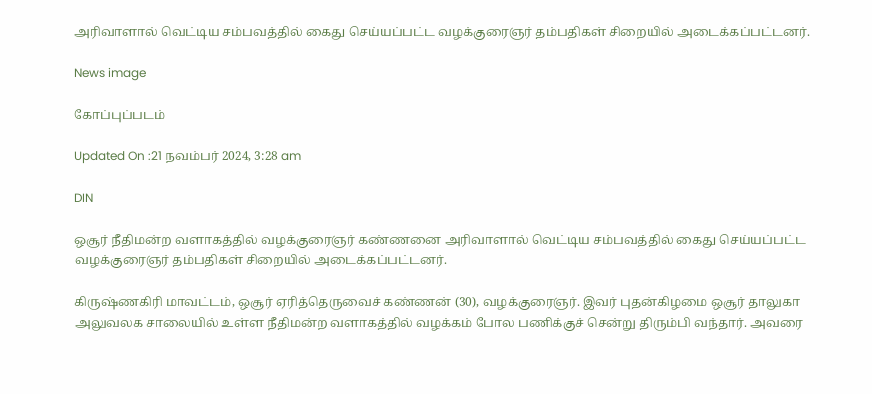அரிவாளால் வெட்டிய சம்பவத்தில் கைது செய்யப்பட்ட வழக்குரைஞர் தம்பதிகள் சிறையில் அடைக்கப்பட்டனர்.

News image

கோப்புப்படம்

Updated On :21 நவம்பர் 2024, 3:28 am

DIN

ஒசூர் நீதிமன்ற வளாகத்தில் வழக்குரைஞர் கண்ணனை அரிவாளால் வெட்டிய சம்பவத்தில் கைது செய்யப்பட்ட வழக்குரைஞர் தம்பதிகள் சிறையில் அடைக்கப்பட்டனர்.

கிருஷ்ணகிரி மாவட்டம், ஒசூர் ஏரித்தெருவைச் கண்ணன் (30), வழக்குரைஞர். இவர் புதன்கிழமை ஒசூர் தாலுகா அலுவலக சாலையில் உள்ள நீதிமன்ற வளாகத்தில் வழக்கம் போல பணிக்குச் சென்று திரும்பி வந்தார். அவரை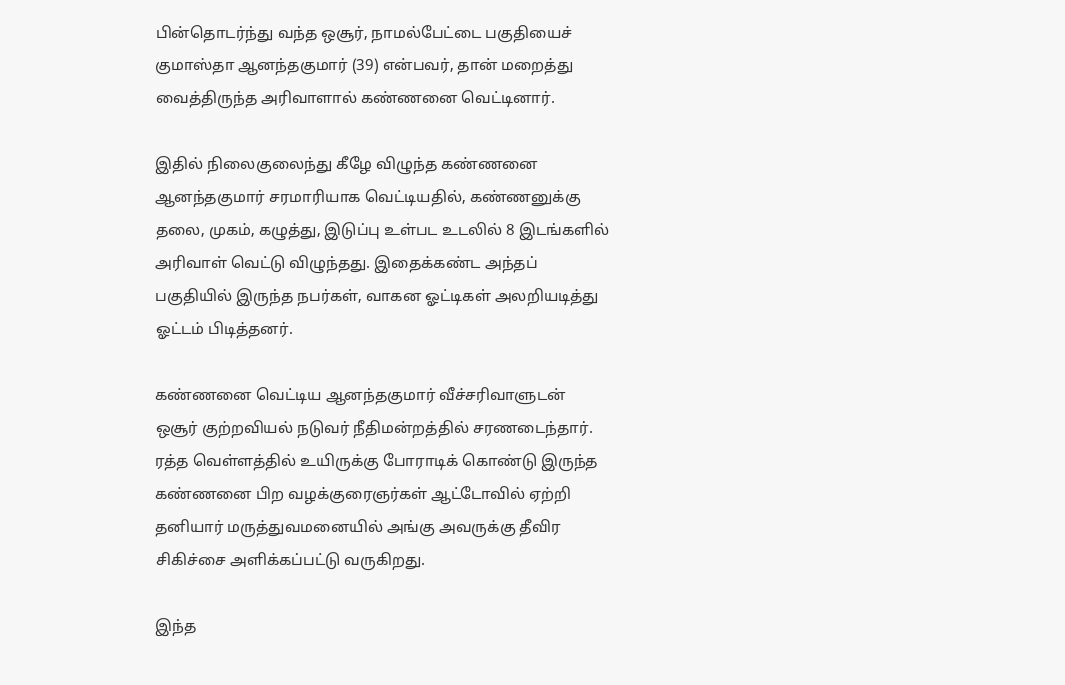பின்தொடர்ந்து வந்த ஒசூர், நாமல்பேட்டை பகுதியைச் குமாஸ்தா ஆனந்தகுமார் (39) என்பவர், தான் மறைத்து வைத்திருந்த அரிவாளால் கண்ணனை வெட்டினார்.

இதில் நிலைகுலைந்து கீழே விழுந்த கண்ணனை ஆனந்தகுமார் சரமாரியாக வெட்டியதில், கண்ணனுக்கு தலை, முகம், கழுத்து, இடுப்பு உள்பட உடலில் 8 இடங்களில் அரிவாள் வெட்டு விழுந்தது. இதைக்கண்ட அந்தப் பகுதியில் இருந்த நபர்கள், வாகன ஓட்டிகள் அலறியடித்து ஓட்டம் பிடித்தனர்.

கண்ணனை வெட்டிய ஆனந்தகுமார் வீச்சரிவாளுடன் ஒசூர் குற்றவியல் நடுவர் நீதிமன்றத்தில் சரணடைந்தார். ரத்த வெள்ளத்தில் உயிருக்கு போராடிக் கொண்டு இருந்த கண்ணனை பிற வழக்குரைஞர்கள் ஆட்டோவில் ஏற்றி தனியார் மருத்துவமனையில் அங்கு அவருக்கு தீவிர சிகிச்சை அளிக்கப்பட்டு வருகிறது.

இந்த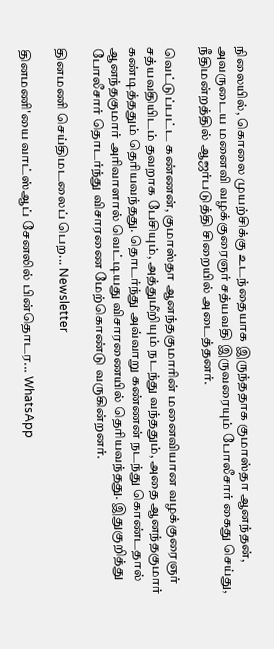நிலையில், கொலை முயற்சிக்கு உடந்தையாக இருந்ததாக குமாஸ்தா ஆனந்தன், அவருடைய மனைவி வழக்குரைஞர் சத்யவதி இருவரையும் போலீசார் கைது செய்து, நீதிமன்றத்தில் ஆஜர்படுத்தி சிறையில் அடைத்தனர்.

வெட்டுப்பட்ட கண்ணன், குமாஸ்தா ஆனந்தகுமாரின் மனைவியான வழக்குரைஞர் சத்யவதியிடம் தவறாக பேசியும், அத்துமீறியும் நடந்து வந்ததும், அதை ஆனந்தகுமார் கண்டித்ததும் தெரியவந்தது. தொடர்ந்து அவ்வாறு கண்ணன் நடந்து கொண்டதால் ஆனந்தகுமார் அரிவாளால் வெட்டியது விசாரணையில் தெரியவந்தது. இதுகுறித்து போலீசார் தொடர்ந்து விசாரணை மேற்கொண்டு வருகின்றனர்.

தினமணி செய்திமடலைப் பெற... Newsletter

தினமணி'யை வாட்ஸ்ஆப் சேனலில் பின்தொடர... WhatsApp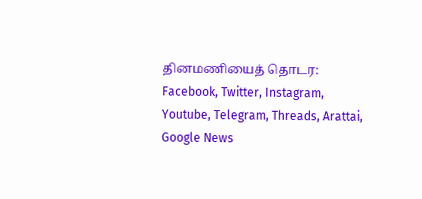தினமணியைத் தொடர: Facebook, Twitter, Instagram, Youtube, Telegram, Threads, Arattai, Google News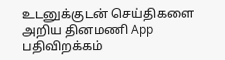உடனுக்குடன் செய்திகளை அறிய தினமணி App பதிவிறக்கம்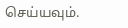செய்யவும்.